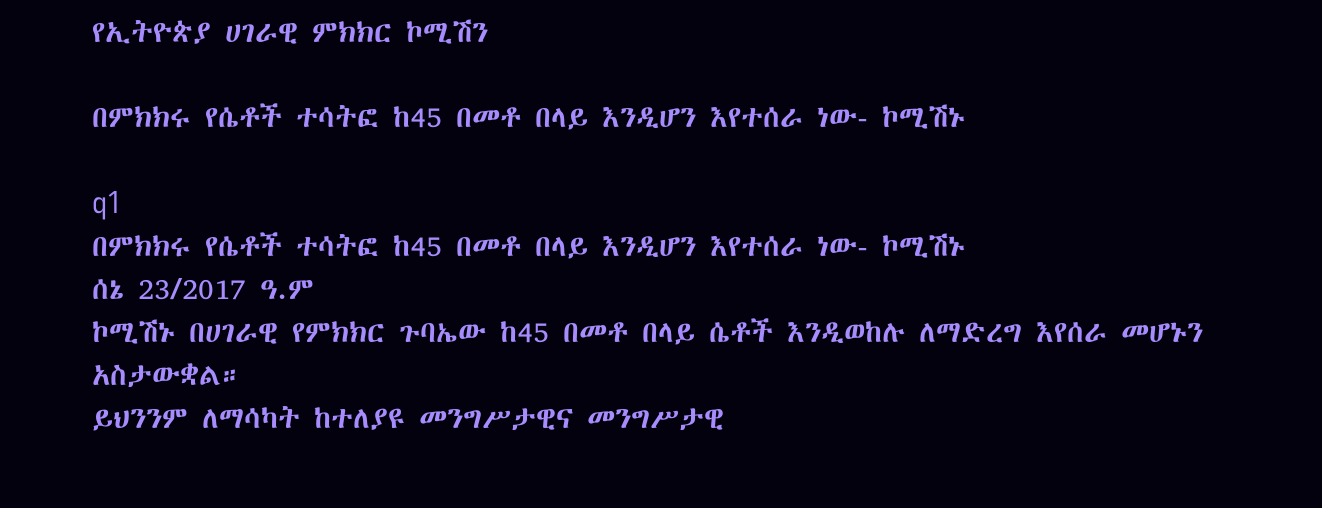የኢትዮጵያ ሀገራዊ ምክክር ኮሚሽን

በምክክሩ የሴቶች ተሳትፎ ከ45 በመቶ በላይ እንዲሆን እየተሰራ ነው- ኮሚሽኑ

q1
በምክክሩ የሴቶች ተሳትፎ ከ45 በመቶ በላይ እንዲሆን እየተሰራ ነው- ኮሚሽኑ
ሰኔ 23/2017 ዓ.ም
ኮሚሽኑ በሀገራዊ የምክክር ጉባኤው ከ45 በመቶ በላይ ሴቶች እንዲወከሉ ለማድረግ እየሰራ መሆኑን አስታውቋል።
ይህንንም ለማሳካት ከተለያዩ መንግሥታዊና መንግሥታዊ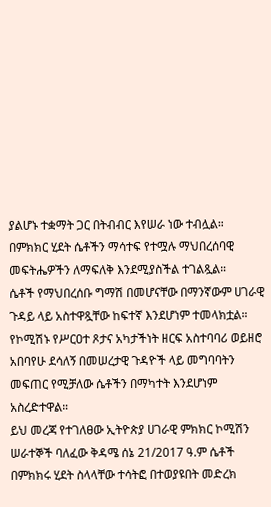ያልሆኑ ተቋማት ጋር በትብብር እየሠራ ነው ተብሏል።
በምክክር ሂደት ሴቶችን ማሳተፍ የተሟሉ ማህበረሰባዊ መፍትሔዎችን ለማፍለቅ እንደሚያስችል ተገልጿል።
ሴቶች የማህበረሰቡ ግማሽ በመሆናቸው በማንኛውም ሀገራዊ ጉዳይ ላይ አስተዋጿቸው ከፍተኛ እንደሆነም ተመላክቷል።
የኮሚሽኑ የሥርዐተ ጾታና አካታችነት ዘርፍ አስተባባሪ ወይዘሮ አበባየሁ ደሳለኝ በመሠረታዊ ጉዳዮች ላይ መግባባትን መፍጠር የሚቻለው ሴቶችን በማካተት እንደሆነም አስረድተዋል።
ይህ መረጃ የተገለፀው ኢትዮጵያ ሀገራዊ ምክክር ኮሚሽን ሠራተኞች ባለፈው ቅዳሜ ሰኔ 21/2017 ዓ.ም ሴቶች በምክክሩ ሂደት ስላላቸው ተሳትፎ በተወያዩበት መድረክ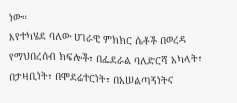ነው።
እየተካሄደ ባለው ሀገራዊ ምክክር ሴቶች በወረዳ የማህበረሰብ ክፍሎች፣ በፌደራል ባለድርሻ አካላት፣ በታዛቢነት፣ በሞደሬተርነት፣ በአሠልጣኝነትና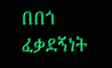በበጎ ፈቃደኝነት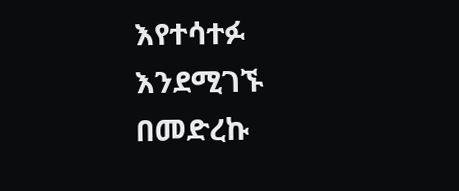እየተሳተፉ እንደሚገኙ በመድረኩ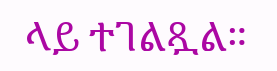ላይ ተገልጿል።